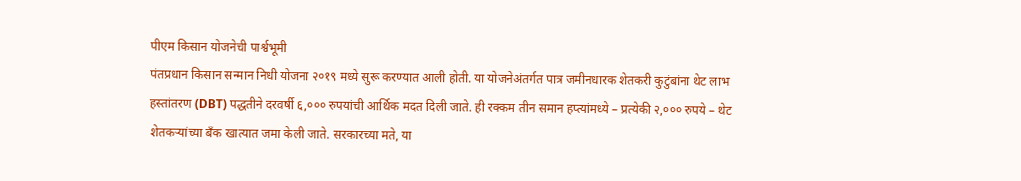पीएम किसान योजनेची पार्श्वभूमी
पंतप्रधान किसान सन्मान निधी योजना २०१९ मध्ये सुरू करण्यात आली होती. या योजनेअंतर्गत पात्र जमीनधारक शेतकरी कुटुंबांना थेट लाभ हस्तांतरण (DBT) पद्धतीने दरवर्षी ६,००० रुपयांची आर्थिक मदत दिली जाते. ही रक्कम तीन समान हप्त्यांमध्ये – प्रत्येकी २,००० रुपये – थेट शेतकऱ्यांच्या बँक खात्यात जमा केली जाते. सरकारच्या मते, या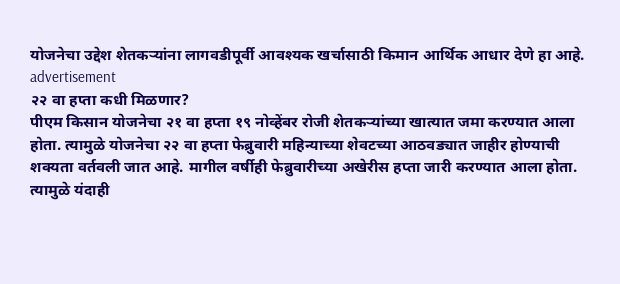योजनेचा उद्देश शेतकऱ्यांना लागवडीपूर्वी आवश्यक खर्चासाठी किमान आर्थिक आधार देणे हा आहे.
advertisement
२२ वा हप्ता कधी मिळणार?
पीएम किसान योजनेचा २१ वा हप्ता १९ नोव्हेंबर रोजी शेतकऱ्यांच्या खात्यात जमा करण्यात आला होता. त्यामुळे योजनेचा २२ वा हप्ता फेब्रुवारी महिन्याच्या शेवटच्या आठवड्यात जाहीर होण्याची शक्यता वर्तवली जात आहे. मागील वर्षीही फेब्रुवारीच्या अखेरीस हप्ता जारी करण्यात आला होता. त्यामुळे यंदाही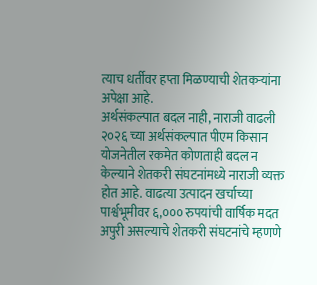त्याच धर्तीवर हप्ता मिळण्याची शेतकऱ्यांना अपेक्षा आहे.
अर्थसंकल्पात बदल नाही, नाराजी वाढली
२०२६ च्या अर्थसंकल्पात पीएम किसान योजनेतील रकमेत कोणताही बदल न केल्याने शेतकरी संघटनांमध्ये नाराजी व्यक्त होत आहे. वाढत्या उत्पादन खर्चाच्या पार्श्वभूमीवर ६,००० रुपयांची वार्षिक मदत अपुरी असल्याचे शेतकरी संघटनांचे म्हणणे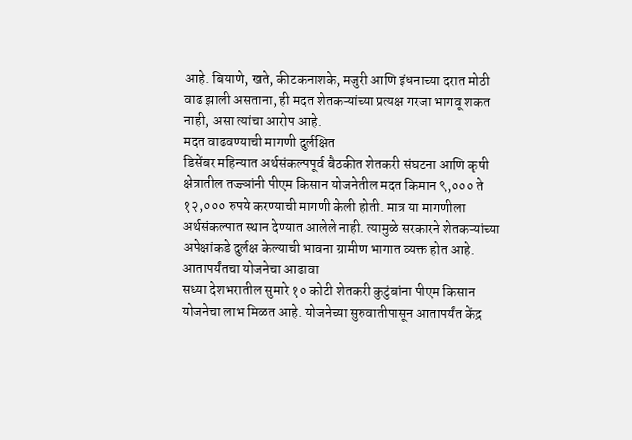आहे. बियाणे, खते, कीटकनाशके, मजुरी आणि इंधनाच्या दरात मोठी वाढ झाली असताना, ही मदत शेतकऱ्यांच्या प्रत्यक्ष गरजा भागवू शकत नाही, असा त्यांचा आरोप आहे.
मदत वाढवण्याची मागणी दुर्लक्षित
डिसेंबर महिन्यात अर्थसंकल्पपूर्व बैठकीत शेतकरी संघटना आणि कृषी क्षेत्रातील तज्ज्ञांनी पीएम किसान योजनेतील मदत किमान ९,००० ते १२,००० रुपये करण्याची मागणी केली होती. मात्र या मागणीला अर्थसंकल्पात स्थान देण्यात आलेले नाही. त्यामुळे सरकारने शेतकऱ्यांच्या अपेक्षांकडे दुर्लक्ष केल्याची भावना ग्रामीण भागात व्यक्त होत आहे.
आतापर्यंतचा योजनेचा आढावा
सध्या देशभरातील सुमारे १० कोटी शेतकरी कुटुंबांना पीएम किसान योजनेचा लाभ मिळत आहे. योजनेच्या सुरुवातीपासून आतापर्यंत केंद्र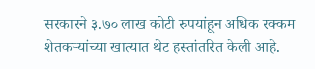सरकारने ३.७० लाख कोटी रुपयांहून अधिक रक्कम शेतकऱ्यांच्या खात्यात थेट हस्तांतरित केली आहे.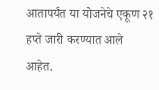आतापर्यंत या योजनेचे एकूण २१ हप्ते जारी करण्यात आले आहेत.